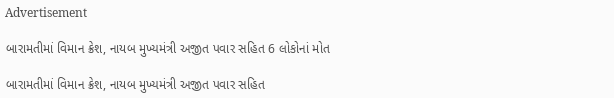Advertisement

બારામતીમાં વિમાન ક્રેશ, નાયબ મુખ્યમંત્રી અજીત પવાર સહિત 6 લોકોનાં મોત

બારામતીમાં વિમાન ક્રેશ, નાયબ મુખ્યમંત્રી અજીત પવાર સહિત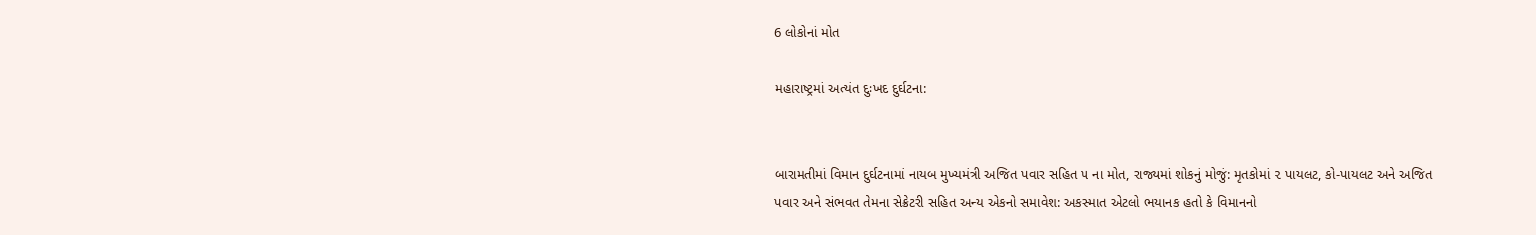6 લોકોનાં મોત

મહારાષ્ટ્રમાં અત્યંત દુઃખદ દુર્ઘટના:


બારામતીમાં વિમાન દુર્ઘટનામાં નાયબ મુખ્યમંત્રી અજિત પવાર સહિત ૫ ના મોત, રાજ્યમાં શોકનું મોજું: મૃતકોમાં ૨ પાયલટ, કો-પાયલટ અને અજિત પવાર અને સંભવત તેમના સેક્રેટરી સહિત અન્ય એકનો સમાવેશ: અકસ્માત એટલો ભયાનક હતો કે વિમાનનો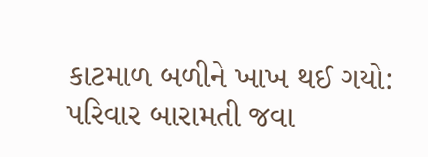કાટમાળ બળીને ખાખ થઈ ગયો: પરિવાર બારામતી જવા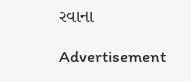રવાના

Advertisement